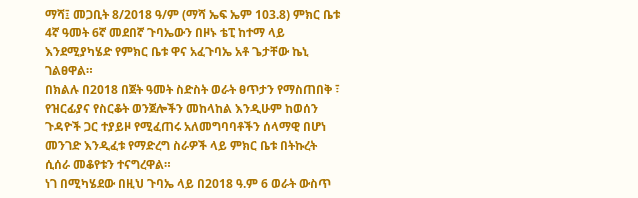ማሻ፤ መጋቢት 8/2018 ዓ/ም (ማሻ ኤፍ ኤም 103.8) ምክር ቤቱ 4ኛ ዓመት 6ኛ መደበኛ ጉባኤውን በዞኑ ቴፒ ከተማ ላይ እንደሚያካሄድ የምክር ቤቱ ዋና አፈጉባኤ አቶ ጌታቸው ኬኒ ገልፀዋል።
በክልሉ በ2018 በጀት ዓመት ስድስት ወራት ፀጥታን የማስጠበቅ ፣ የዝርፊያና የስርቆት ወንጀሎችን መከላከል እንዲሁም ከወሰን ጉዳዮች ጋር ተያይዞ የሚፈጠሩ አለመግባባቶችን ሰላማዊ በሆነ መንገድ እንዲፈቱ የማድረግ ስራዎች ላይ ምክር ቤቱ በትኩረት ሲሰራ መቆየቱን ተናግረዋል።
ነገ በሚካሄደው በዚህ ጉባኤ ላይ በ2018 ዓ.ም 6 ወራት ውስጥ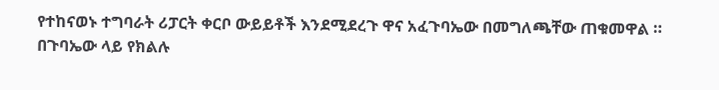የተከናወኑ ተግባራት ሪፓርት ቀርቦ ውይይቶች እንደሚደረጉ ዋና አፈጉባኤው በመግለጫቸው ጠቁመዋል ።
በጉባኤው ላይ የክልሉ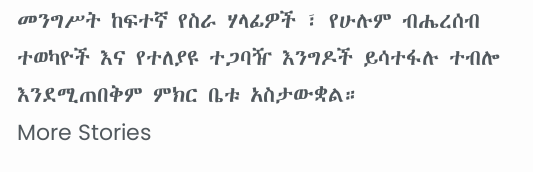መንግሥት ከፍተኛ የስራ ሃላፊዎች ፣ የሁሉም ብሔረሰብ ተወካዮች እና የተለያዩ ተጋባዥ እንግዶች ይሳተፋሉ ተብሎ እንደሚጠበቅም ምክር ቤቱ አስታውቋል።
More Stories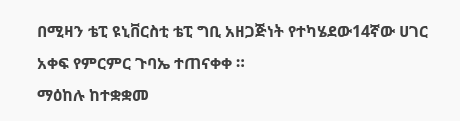በሚዛን ቴፒ ዩኒቨርስቲ ቴፒ ግቢ አዘጋጅነት የተካሄደው14ኛው ሀገር አቀፍ የምርምር ጉባኤ ተጠናቀቀ ።
ማዕከሉ ከተቋቋመ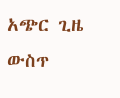አጭር ጊዜ ውስጥ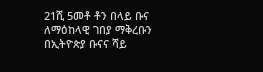21ሺ 5መቶ ቶን በላይ ቡና ለማዕከላዊ ገበያ ማቅረቡን በኢትዮጵያ ቡናና ሻይ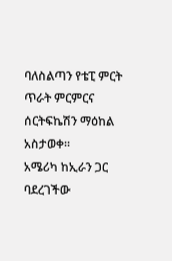ባለስልጣን የቴፒ ምርት ጥራት ምርምርና ሰርትፍኬሽን ማዕከል አስታወቀ።
አሜሪካ ከኢራን ጋር ባደረገችው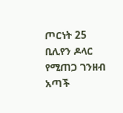ጦርነት 25 ቢሊየን ዶላር የሚጠጋ ገንዘብ አጣች